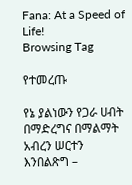Fana: At a Speed of Life!
Browsing Tag

የተመረጡ

የኔ ያልነውን የጋራ ሀብት በማድረግና በማልማት አብረን ሠርተን እንበልጽግ –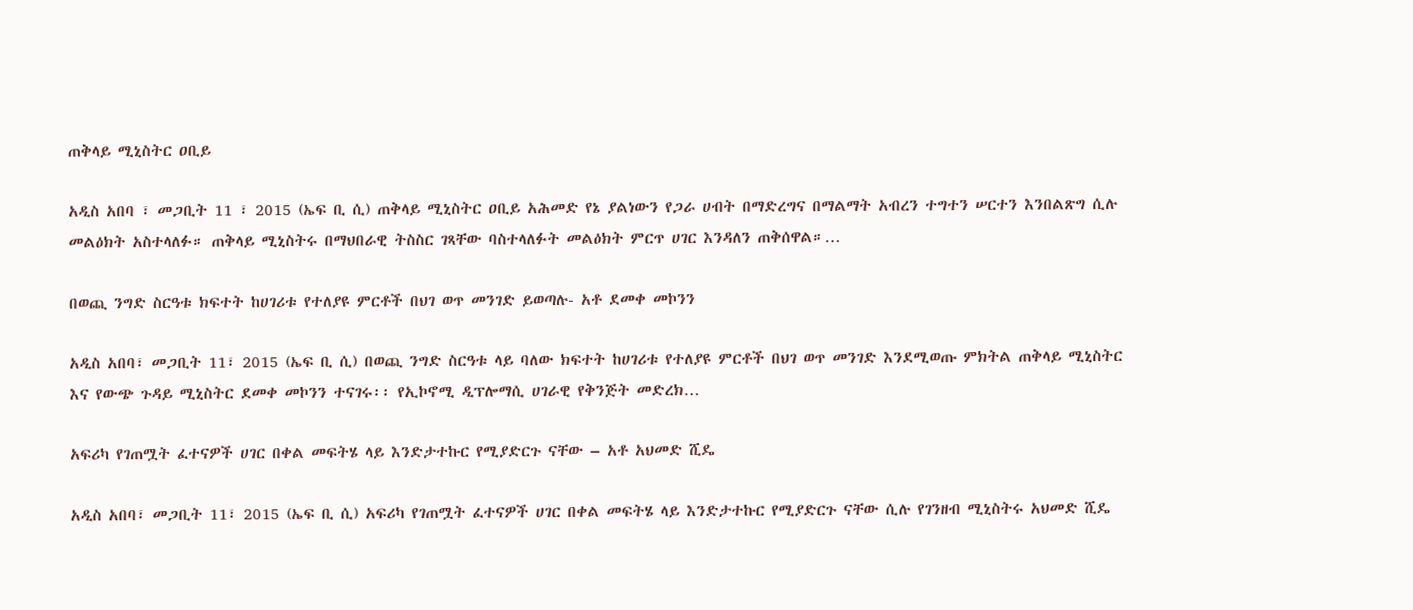ጠቅላይ ሚኒስትር ዐቢይ

አዲስ አበባ ፣ መጋቢት 11 ፣ 2015 (ኤፍ ቢ ሲ) ጠቅላይ ሚኒስትር ዐቢይ አሕመድ የኔ ያልነውን የጋራ ሀብት በማድረግና በማልማት አብረን ተግተን ሠርተን እንበልጽግ ሲሉ መልዕክት አስተላለፉ። ጠቅላይ ሚኒስትሩ በማህበራዊ ትስስር ገጻቸው ባስተላለፉት መልዕክት ምርጥ ሀገር እንዳለን ጠቅሰዋል።…

በወጪ ንግድ ስርዓቱ ክፍተት ከሀገሪቱ የተለያዩ ምርቶች በህገ ወጥ መንገድ ይወጣሉ- አቶ ደመቀ መኮንን

አዲስ አበባ፣ መጋቢት 11፣ 2015 (ኤፍ ቢ ሲ) በወጪ ንግድ ስርዓቱ ላይ ባለው ክፍተት ከሀገሪቱ የተለያዩ ምርቶች በህገ ወጥ መንገድ እንደሚወጡ ምክትል ጠቅላይ ሚኒስትር እና የውጭ ጉዳይ ሚኒስትር ደመቀ መኮንን ተናገሩ፡፡ የኢኮኖሚ ዲፕሎማሲ ሀገራዊ የቅንጅት መድረክ…

አፍሪካ የገጠሟት ፈተናዎች ሀገር በቀል መፍትሄ ላይ እንድታተኩር የሚያድርጉ ናቸው – አቶ አህመድ ሺዴ

አዲስ አበባ፣ መጋቢት 11፣ 2015 (ኤፍ ቢ ሲ) አፍሪካ የገጠሟት ፈተናዎች ሀገር በቀል መፍትሄ ላይ እንድታተኩር የሚያድርጉ ናቸው ሲሉ የገንዘብ ሚኒስትሩ አህመድ ሺዴ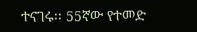ተናገሩ፡፡ 55ኛው የተመድ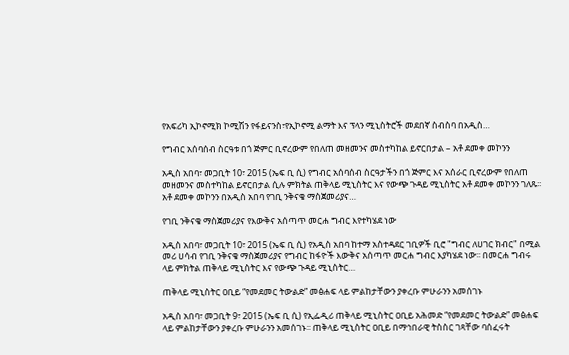የአፍሪካ ኢኮኖሚክ ኮሚሽን የፋይናንስ፣የኢኮኖሚ ልማት እና ፕላን ሚኒስትሮች መደበኛ ስብስባ በአዲስ…

የግብር አሰባሰብ ስርዓቱ በጎ ጅምር ቢኖረውም የበለጠ መዘመንና መስተካከል ይኖርበታል – አቶ ደመቀ መኮንን

አዲስ አበባ፣ መጋቢት 10፣ 2015 (ኤፍ ቢ ሲ) የግብር አሰባሰብ ስርዓታችን በጎ ጅምር እና አሰራር ቢኖረውም የበለጠ መዘመንና መስተካከል ይኖርበታል ሲሉ ምክትል ጠቅላይ ሚኒስትር እና የውጭ ጉዳይ ሚኒስትር አቶ ደመቀ መኮንን ገለጹ፡፡ አቶ ደመቀ መኮንን በአዲስ አበባ የገቢ ንቅናቄ ማስጀመሪያና…

የገቢ ንቅናቄ ማስጀመሪያና የእውቅና አሰጣጥ መርሐ ግብር እየተካሄደ ነው

አዲስ አበባ፣ መጋቢት 10፣ 2015 (ኤፍ ቢ ሲ) የአዲስ አበባ ከተማ አስተዳደር ገቢዎች ቢሮ "ግብር ለሀገር ክብር" በሚል መሪ ሀሳብ የገቢ ንቅናቄ ማስጀመሪያና የግብር ከፋዮች እውቅና አሰጣጥ መርሐ ግብር እያካሄደ ነው፡፡ በመርሐ ግብሩ ላይ ምክትል ጠቅላይ ሚኒስትር እና የውጭ ጉዳይ ሚኒስትር…

ጠቅላይ ሚኒስትር ዐቢይ “የመደመር ትውልድ” መፅሐፍ ላይ ምልከታቸውን ያቀረቡ ምሁራንን አመሰገኑ

አዲስ አበባ፣ መጋቢት 9፣ 2015 (ኤፍ ቢ ሲ) የኢፌዲሪ ጠቅላይ ሚኒስትር ዐቢይ አሕመድ “የመደመር ትውልድ” መፅሐፍ ላይ ምልከታቸውን ያቀረቡ ምሁራንን አመሰገኑ፡፡ ጠቅላይ ሚኒስትር ዐቢይ በማኅበራዊ ትስስር ገጻቸው ባሰፈሩት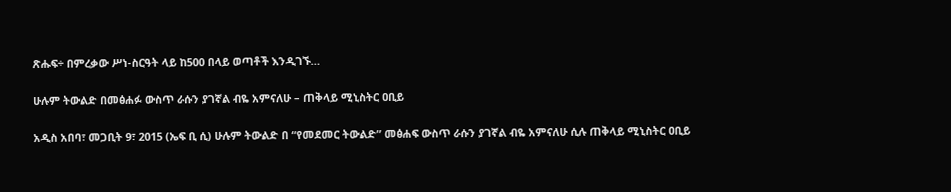ጽሑፍ÷ በምረቃው ሥነ-ስርዓት ላይ ከ500 በላይ ወጣቶች እንዲገኙ…

ሁሉም ትውልድ በመፅሐፉ ውስጥ ራሱን ያገኛል ብዬ አምናለሁ – ጠቅላይ ሚኒስትር ዐቢይ

አዲስ አበባ፣ መጋቢት 9፣ 2015 (ኤፍ ቢ ሲ) ሁሉም ትውልድ በ “የመደመር ትውልድ” መፅሐፍ ውስጥ ራሱን ያገኛል ብዬ አምናለሁ ሲሉ ጠቅላይ ሚኒስትር ዐቢይ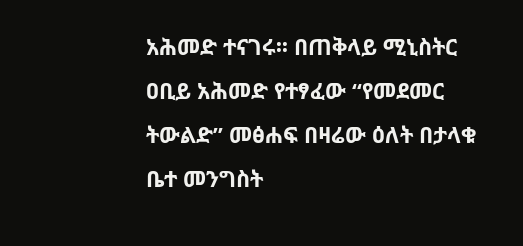አሕመድ ተናገሩ፡፡ በጠቅላይ ሚኒስትር ዐቢይ አሕመድ የተፃፈው “የመደመር ትውልድ” መፅሐፍ በዛሬው ዕለት በታላቁ ቤተ መንግስት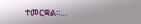ተመርቋል፡፡…